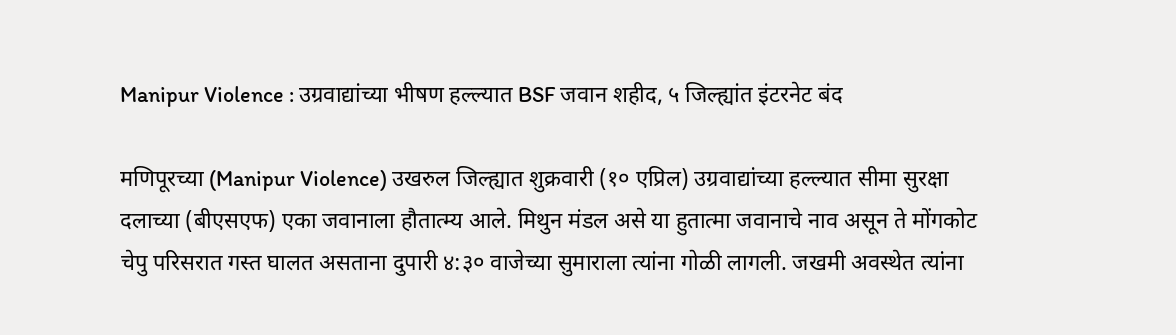Manipur Violence : उग्रवाद्यांच्या भीषण हल्ल्यात BSF जवान शहीद, ५ जिल्ह्यांत इंटरनेट बंद

मणिपूरच्या (Manipur Violence) उखरुल जिल्ह्यात शुक्रवारी (१० एप्रिल) उग्रवाद्यांच्या हल्ल्यात सीमा सुरक्षा दलाच्या (बीएसएफ) एका जवानाला हौतात्म्य आले. मिथुन मंडल असे या हुतात्मा जवानाचे नाव असून ते मोंगकोट चेपु परिसरात गस्त घालत असताना दुपारी ४:३० वाजेच्या सुमाराला त्यांना गोळी लागली. जखमी अवस्थेत त्यांना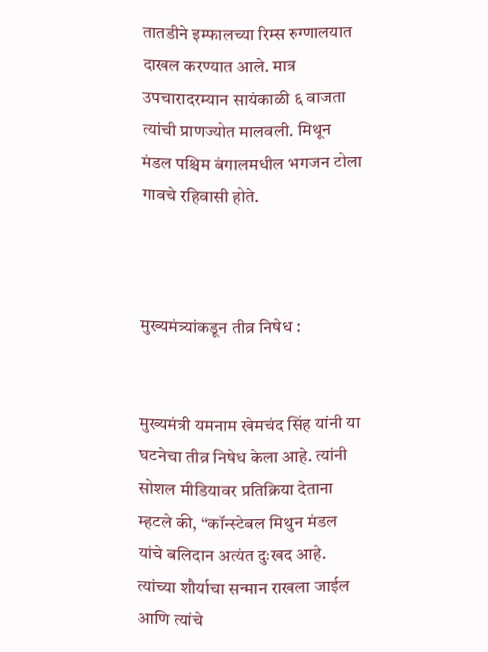तातडीने इम्फालच्या रिम्स रुग्णालयात दाखल करण्यात आले. मात्र उपचारादरम्यान सायंकाळी ६ वाजता त्यांची प्राणज्योत मालवली. मिथून मंडल पश्चिम बंगालमधील भगजन टोला गावचे रहिवासी होते.



मुख्यमंत्र्यांकडून तीव्र निषेध :


मुख्यमंत्री यमनाम खेमचंद सिंह यांनी या घटनेचा तीव्र निषेध केला आहे. त्यांनी सोशल मीडियावर प्रतिक्रिया देताना म्हटले की, “कॉन्स्टेबल मिथुन मंडल यांचे बलिदान अत्यंत दुःखद आहे. त्यांच्या शौर्याचा सन्मान राखला जाईल आणि त्यांचे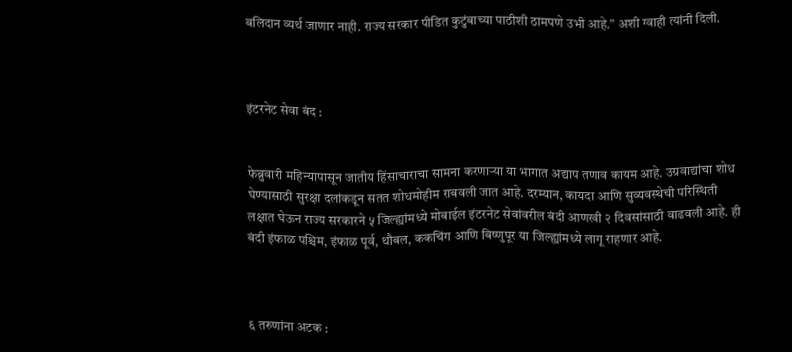बलिदान व्यर्थ जाणार नाही. राज्य सरकार पीडित कुटुंबाच्या पाठीशी ठामपणे उभी आहे.” अशी ग्वाही त्यांनी दिली.



इंटरनेट सेवा बंद :


फेब्रुवारी महिन्यापासून जातीय हिंसाचाराचा सामना करणाऱ्या या भागात अद्याप तणाव कायम आहे. उग्रवाद्यांचा शोध घेण्यासाठी सुरक्षा दलांकडून सतत शोधमोहीम राबवली जात आहे. दरम्यान, कायदा आणि सुव्यवस्थेची परिस्थिती लक्षात घेऊन राज्य सरकारने ५ जिल्ह्यांमध्ये मोबाईल इंटरनेट सेवांवरील बंदी आणखी २ दिवसांसाठी वाढवली आहे. ही बंदी इंफाळ पश्चिम, इंफाळ पूर्व, थौबल, ककचिंग आणि बिष्णुपूर या जिल्ह्यांमध्ये लागू राहणार आहे.



६ तरुणांना अटक :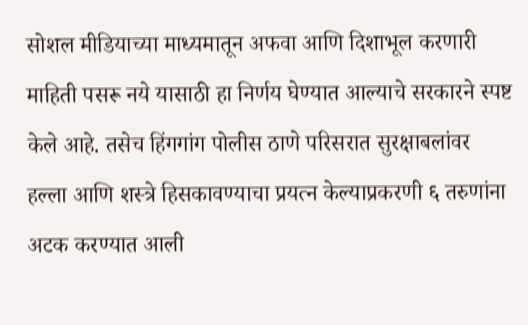सोशल मीडियाच्या माध्यमातून अफवा आणि दिशाभूल करणारी माहिती पसरू नये यासाठी हा निर्णय घेण्यात आल्याचे सरकारने स्पष्ट केले आहे. तसेच हिंगगांग पोलीस ठाणे परिसरात सुरक्षाबलांवर हल्ला आणि शस्त्रे हिसकावण्याचा प्रयत्न केल्याप्रकरणी ६ तरुणांना अटक करण्यात आली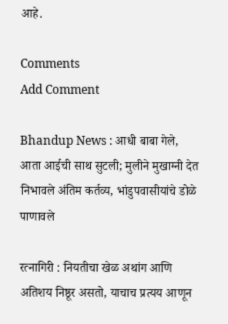आहे.

Comments
Add Comment

Bhandup News : आधी बाबा गेले, आता आईची साथ सुटली; मुलीने मुखाग्नी देत निभावले अंतिम कर्तव्य, भांडुपवासीयांचे डोळे पाणावले

रत्नागिरी : नियतीचा खेळ अथांग आणि अतिशय निष्ठूर असतो, याचाच प्रत्यय आणून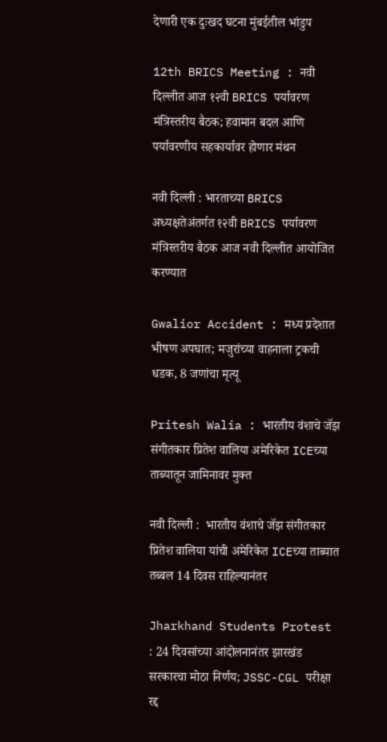देणारी एक दुःखद घटना मुंबईतील भांडुप

12th BRICS Meeting : नवी दिल्लीत आज १२वी BRICS पर्यावरण मंत्रिस्तरीय बैठक; हवामान बदल आणि पर्यावरणीय सहकार्यावर होणार मंथन

नवी दिल्ली : भारताच्या BRICS अध्यक्षतेअंतर्गत १२वी BRICS पर्यावरण मंत्रिस्तरीय बैठक आज नवी दिल्लीत आयोजित करण्यात

Gwalior Accident : मध्य प्रदेशात भीषण अपघात; मजुरांच्या वाहनाला ट्रकची धडक, 8 जणांचा मृत्यू

Pritesh Walia : भारतीय वंशाचे जॅझ संगीतकार प्रितेश वालिया अमेरिकेत ICEच्या ताब्यातून जामिनावर मुक्त

नवी दिल्ली :  भारतीय वंशाचे जॅझ संगीतकार प्रितेश वालिया यांची अमेरिकेत ICEच्या ताब्यात तब्बल 14 दिवस राहिल्यानंतर

Jharkhand Students Protest : 24 दिवसांच्या आंदोलनानंतर झारखंड सरकारचा मोठा निर्णय; JSSC-CGL परीक्षा रद्द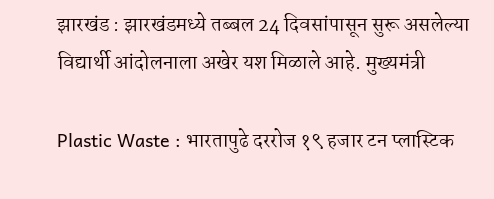झारखंड : झारखंडमध्ये तब्बल 24 दिवसांपासून सुरू असलेल्या विद्यार्थी आंदोलनाला अखेर यश मिळाले आहे. मुख्यमंत्री

Plastic Waste : भारतापुढे दररोज १९ हजार टन प्लास्टिक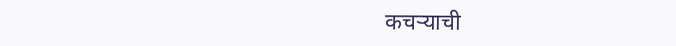कचऱ्याची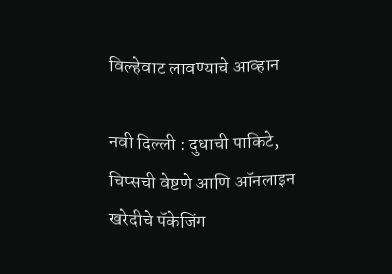विल्हेवाट लावण्याचे आव्हान

नवी दिल्ली : दुधाची पाकिटे, चिप्सची वेष्टणे आणि ऑनलाइन खरेदीचे पॅकेजिंग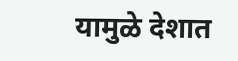यामुळे देशात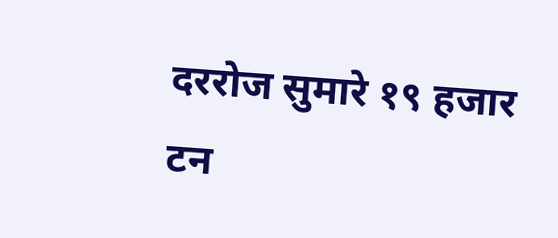दररोज सुमारे १९ हजार टन